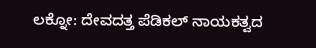ಲಕ್ನೋ: ದೇವದತ್ತ ಪೆಡಿಕಲ್ ನಾಯಕತ್ವದ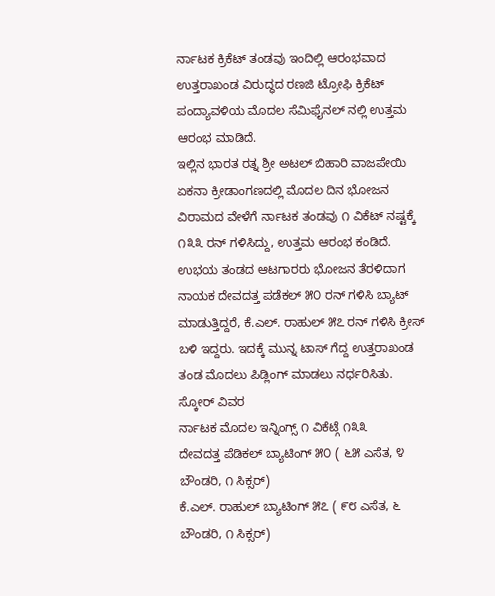ರ್ನಾಟಕ ಕ್ರಿಕೆಟ್ ತಂಡವು ಇಂದಿಲ್ಲಿ ಆರಂಭವಾದ ಉತ್ತರಾಖಂಡ ವಿರುದ್ಧದ ರಣಜಿ ಟ್ರೋಫಿ ಕ್ರಿಕೆಟ್ ಪಂದ್ಯಾವಳಿಯ ಮೊದಲ ಸೆಮಿಫೈನಲ್ ನಲ್ಲಿ ಉತ್ತಮ ಆರಂಭ ಮಾಡಿದೆ.
ಇಲ್ಲಿನ ಭಾರತ ರತ್ನ ಶ್ರೀ ಅಟಲ್ ಬಿಹಾರಿ ವಾಜಪೇಯಿ ಏಕನಾ ಕ್ರೀಡಾಂಗಣದಲ್ಲಿ ಮೊದಲ ದಿನ ಭೋಜನ ವಿರಾಮದ ವೇಳೆಗೆ ರ್ನಾಟಕ ತಂಡವು ೧ ವಿಕೆಟ್ ನಷ್ಟಕ್ಕೆ ೧೩೩ ರನ್ ಗಳಿಸಿದ್ದು, ಉತ್ತಮ ಆರಂಭ ಕಂಡಿದೆ.
ಉಭಯ ತಂಡದ ಆಟಗಾರರು ಭೋಜನ ತೆರಳಿದಾಗ ನಾಯಕ ದೇವದತ್ತ ಪಡೆಕಲ್ ೫೦ ರನ್ ಗಳಿಸಿ ಬ್ಯಾಟ್ ಮಾಡುತ್ತಿದ್ದರೆ, ಕೆ.ಎಲ್. ರಾಹುಲ್ ೫೭ ರನ್ ಗಳಿಸಿ ಕ್ರೀಸ್ ಬಳಿ ಇದ್ದರು. ಇದಕ್ಕೆ ಮುನ್ನ ಟಾಸ್ ಗೆದ್ದ ಉತ್ತರಾಖಂಡ ತಂಡ ಮೊದಲು ಪಿಡ್ಲಿಂಗ್ ಮಾಡಲು ನರ್ಧರಿಸಿತು.
ಸ್ಕೋರ್ ವಿವರ
ರ್ನಾಟಕ ಮೊದಲ ಇನ್ನಿಂಗ್ಸ್ ೧ ವಿಕೆಟ್ಗೆ ೧೩೩
ದೇವದತ್ತ ಪೆಡಿಕಲ್ ಬ್ಯಾಟಿಂಗ್ ೫೦ ( ೬೫ ಎಸೆತ, ೪ ಬೌಂಡರಿ, ೧ ಸಿಕ್ಸರ್)
ಕೆ.ಎಲ್. ರಾಹುಲ್ ಬ್ಯಾಟಿಂಗ್ ೫೭ ( ೯೮ ಎಸೆತ, ೬ ಬೌಂಡರಿ, ೧ ಸಿಕ್ಸರ್)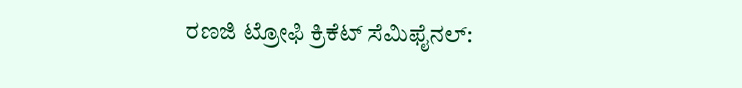ರಣಜಿ ಟ್ರೋಫಿ ಕ್ರಿಕೆಟ್ ಸೆಮಿಫೈನಲ್: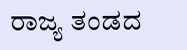ರಾಜ್ಯ ತಂಡದ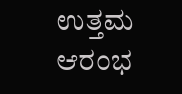ಉತ್ತಮ ಆರಂಭ